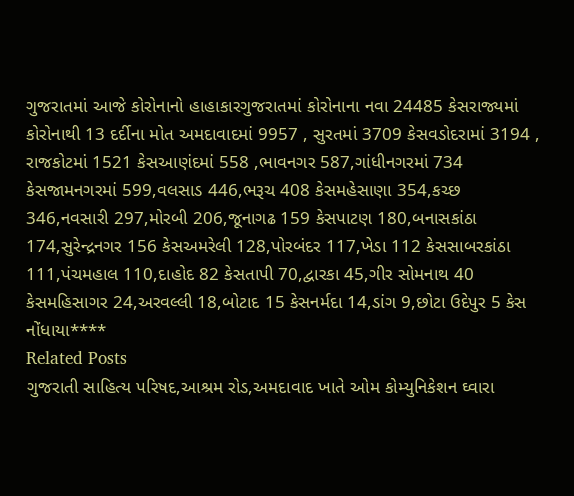ગુજરાતમાં આજે કોરોનાનો હાહાકારગુજરાતમાં કોરોનાના નવા 24485 કેસરાજ્યમાં કોરોનાથી 13 દર્દીના મોત અમદાવાદમાં 9957 , સુરતમાં 3709 કેસવડોદરામાં 3194 , રાજકોટમાં 1521 કેસઆણંદમાં 558 ,ભાવનગર 587,ગાંધીનગરમાં 734 કેસજામનગરમાં 599,વલસાડ 446,ભરૂચ 408 કેસમહેસાણા 354,કચ્છ 346,નવસારી 297,મોરબી 206,જૂનાગઢ 159 કેસપાટણ 180,બનાસકાંઠા 174,સુરેન્દ્રનગર 156 કેસઅમરેલી 128,પોરબંદર 117,ખેડા 112 કેસસાબરકાંઠા 111,પંચમહાલ 110,દાહોદ 82 કેસતાપી 70,દ્વારકા 45,ગીર સોમનાથ 40 કેસમહિસાગર 24,અરવલ્લી 18,બોટાદ 15 કેસનર્મદા 14,ડાંગ 9,છોટા ઉદેપુર 5 કેસ નોંધાયા****
Related Posts
ગુજરાતી સાહિત્ય પરિષદ,આશ્રમ રોડ,અમદાવાદ ખાતે ઓમ કોમ્યુનિકેશન ઘ્વારા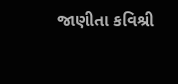જાણીતા કવિશ્રી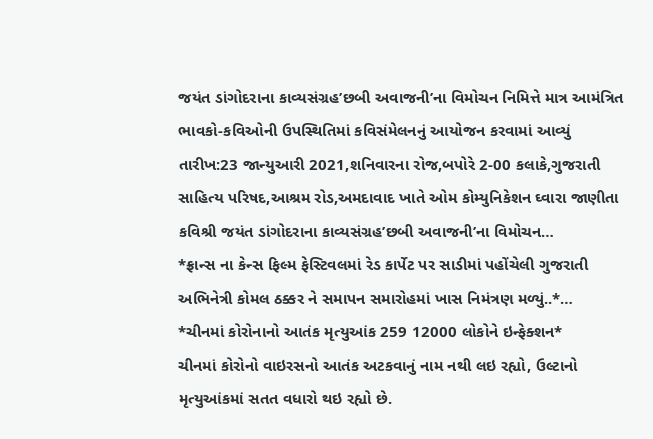જયંત ડાંગોદરાના કાવ્યસંગ્રહ’છબી અવાજની’ના વિમોચન નિમિત્તે માત્ર આમંત્રિત ભાવકો-કવિઓની ઉપસ્થિતિમાં કવિસંમેલનનું આયોજન કરવામાં આવ્યું
તારીખ:23 જાન્યુઆરી 2021,શનિવારના રોજ,બપોરે 2-00 કલાકે,ગુજરાતી સાહિત્ય પરિષદ,આશ્રમ રોડ,અમદાવાદ ખાતે ઓમ કોમ્યુનિકેશન ઘ્વારા જાણીતા કવિશ્રી જયંત ડાંગોદરાના કાવ્યસંગ્રહ’છબી અવાજની’ના વિમોચન…
*ફ્રાન્સ ના કેન્સ ફિલ્મ ફેસ્ટિવલમાં રેડ કાર્પેટ પર સાડીમાં પહોંચેલી ગુજરાતી અભિનેત્રી કોમલ ઠક્કર ને સમાપન સમારોહમાં ખાસ નિમંત્રણ મળ્યું..*…
*ચીનમાં કોરોનાનો આતંક મૃત્યુઆંક 259 12000 લોકોને ઇન્ફેક્શન*
ચીનમાં કોરોનો વાઇરસનો આતંક અટકવાનું નામ નથી લઇ રહ્યો, ઉલ્ટાનો મૃત્યુઆંકમાં સતત વધારો થઇ રહ્યો છે.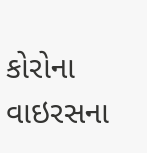કોરોના વાઇરસના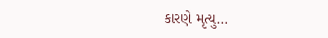કારણે મૃત્યુ…